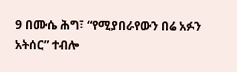9 በሙሴ ሕግ፣ “የሚያበራየውን በሬ አፉን አትሰር” ተብሎ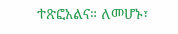ተጽፎአልና። ለመሆኑ፣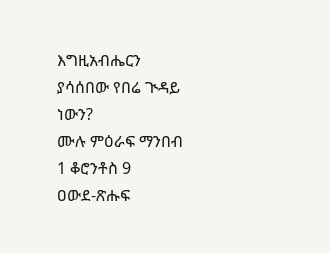እግዚአብሔርን ያሳሰበው የበሬ ጒዳይ ነውን?
ሙሉ ምዕራፍ ማንበብ 1 ቆሮንቶስ 9
ዐውደ-ጽሑፍ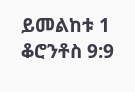ይመልከቱ 1 ቆሮንቶስ 9:9